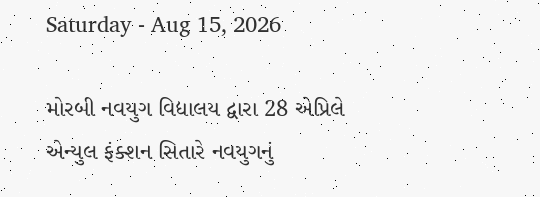Saturday - Aug 15, 2026

મોરબી નવયુગ વિદ્યાલય દ્વારા 28 એપ્રિલે એન્યુલ ફંક્શન સિતારે નવયુગનું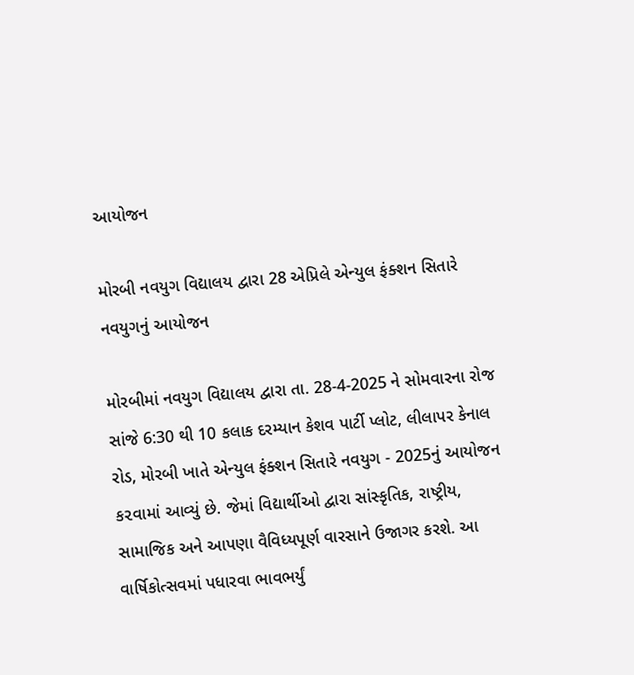આયોજન

મોરબી નવયુગ વિદ્યાલય દ્વારા 28 એપ્રિલે એન્યુલ ફંક્શન સિતારે નવયુગનું આયોજન

મોરબીમાં નવયુગ વિદ્યાલય દ્વારા તા. 28-4-2025 ને સોમવારના રોજ સાંજે 6:30 થી 10 કલાક દરમ્યાન કેશવ પાર્ટી પ્લોટ, લીલાપર કેનાલ રોડ, મોરબી ખાતે એન્યુલ ફંક્શન સિતારે નવયુગ - 2025નું આયોજન ક૨વામાં આવ્યું છે. જેમાં વિદ્યાર્થીઓ દ્વારા સાંસ્કૃતિક, રાષ્ટ્રીય, સામાજિક અને આપણા વૈવિધ્યપૂર્ણ વારસાને ઉજાગર કરશે. આ વાર્ષિકોત્સવમાં પધારવા ભાવભર્યું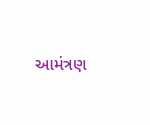આમંત્રણ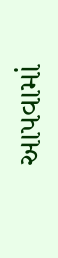આપવામાં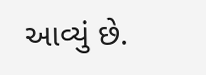આવ્યું છે.